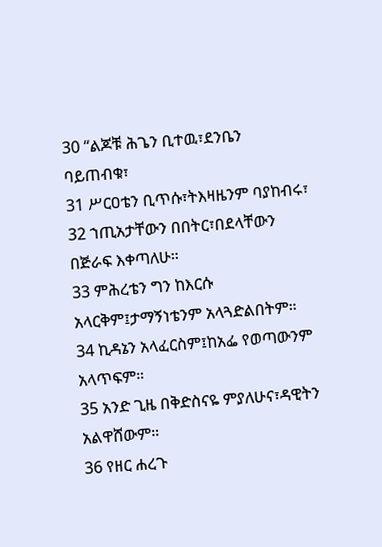30 “ልጆቹ ሕጌን ቢተዉ፣ደንቤን ባይጠብቁ፣
31 ሥርዐቴን ቢጥሱ፣ትእዛዜንም ባያከብሩ፣
32 ኀጢአታቸውን በበትር፣በደላቸውን በጅራፍ እቀጣለሁ።
33 ምሕረቴን ግን ከእርሱ አላርቅም፤ታማኝነቴንም አላጓድልበትም።
34 ኪዳኔን አላፈርስም፤ከአፌ የወጣውንም አላጥፍም።
35 አንድ ጊዜ በቅድስናዬ ምያለሁና፣ዳዊትን አልዋሸውም።
36 የዘር ሐረጉ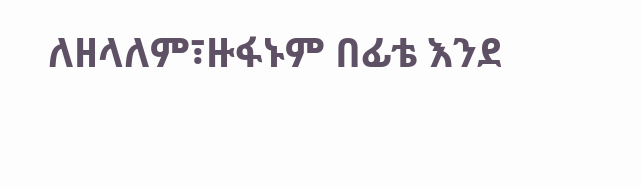ለዘላለም፣ዙፋኑም በፊቴ እንደ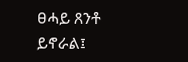ፀሓይ ጸንቶ ይኖራል፤